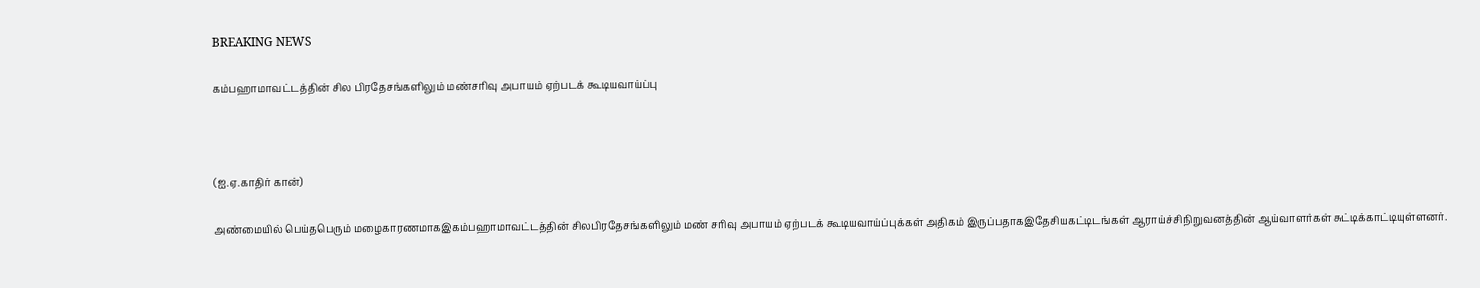BREAKING NEWS

கம்பஹாமாவட்டத்தின் சில பிரதேசங்களிலும் மண்சரிவு அபாயம் ஏற்படக் கூடியவாய்ப்பு



(ஐ.ஏ.காதிர் கான்)

அண்மையில் பெய்தபெரும் மழைகாரணமாகஇகம்பஹாமாவட்டத்தின் சிலபிரதேசங்களிலும் மண் சரிவு அபாயம் ஏற்படக் கூடியவாய்ப்புக்கள் அதிகம் இருப்பதாகஇதேசியகட்டிடங்கள் ஆராய்ச்சிநிறுவனத்தின் ஆய்வாளர்கள் சுட்டிக்காட்டியுள்ளனர்.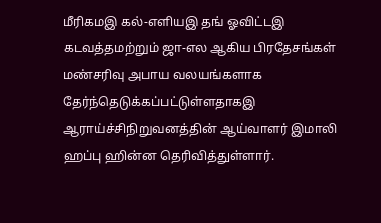மீரிகமஇ கல்-எளியஇ தங் ஓவிட்டஇ கடவத்தமற்றும் ஜா-எல ஆகிய பிரதேசங்கள் மண்சரிவு அபாய வலயங்களாக தேர்ந்தெடுக்கப்பட்டுள்ளதாகஇ ஆராய்ச்சிநிறுவனத்தின் ஆய்வாளர் இமாலி ஹப்பு ஹின்ன தெரிவித்துள்ளார்.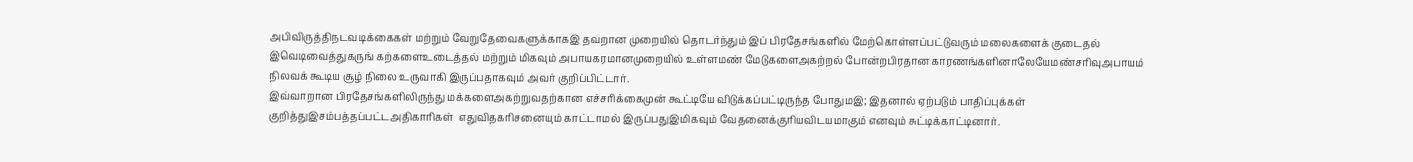அபிவிருத்திநடவடிக்கைகள் மற்றும் வேறுதேவைகளுக்காகஇ தவறான முறையில் தொடர்ந்தும் இப் பிரதேசங்களில் மேற்கொள்ளப்பட்டுவரும் மலைகளைக் குடைதல் இவெடிவைத்துகருங் கற்களைஉடைத்தல் மற்றும் மிகவும் அபாயகரமானமுறையில் உள்ளமண் மேடுகளைஅகற்றல் போன்றபிரதான காரணங்களினாலேயேமண்சரிவுஅபாயம் நிலவக் கூடிய சூழ் நிலை உருவாகி இருப்பதாகவும் அவர் குறிப்பிட்டார்.
இவ்வாறான பிரதேசங்களிலிருந்து மக்களைஅகற்றுவதற்கான எச்சரிக்கைமுன் கூட்டியே விடுக்கப்பட்டிருந்த போதுமஇ; இதனால் ஏற்படும் பாதிப்புக்கள் குறித்துஇசம்பத்தப்பட்டஅதிகாரிகள்  எதுவிதகரிசனையும் காட்டாமல் இருப்பதுஇமிகவும் வேதனைக்குரியவிடயமாகும் எனவும் சுட்டிக்காட்டினார்.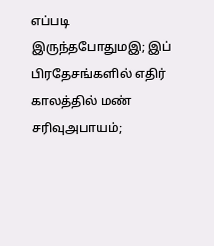எப்படி இருந்தபோதுமஇ; இப் பிரதேசங்களில் எதிர் காலத்தில் மண் சரிவுஅபாயம்;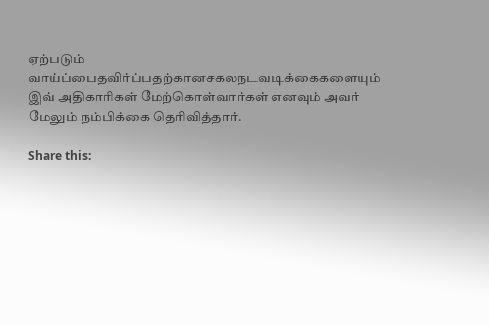ஏற்படும் வாய்ப்பைதவிர்ப்பதற்கானசகலநடவடிக்கைகளையும் இவ் அதிகாரிகள் மேற்கொள்வார்கள் எனவும் அவர் மேலும் நம்பிக்கை தெரிவித்தார்.

Share this: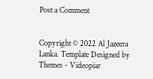Post a Comment


Copyright © 2022 Al Jazeera Lanka. Template Designed by Themes - Videopiar